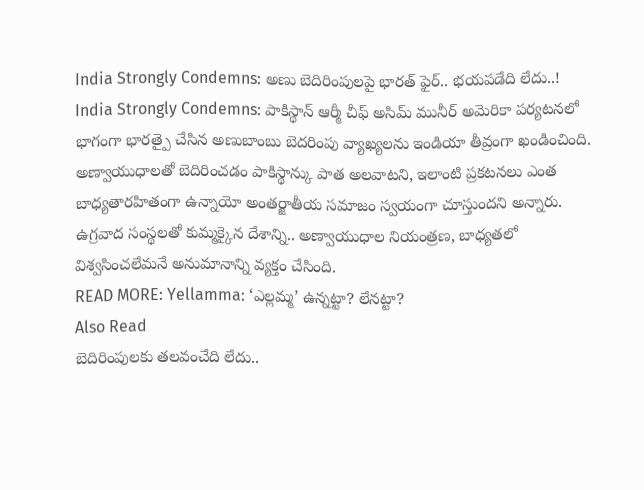India Strongly Condemns: అణు బెదిరింపులపై భారత్ ఫైర్.. భయపడేది లేదు..!
India Strongly Condemns: పాకిస్థాన్ ఆర్మీ చీఫ్ అసిమ్ మునీర్ అమెరికా పర్యటనలో భాగంగా భారత్పై చేసిన అణుబాంబు బెదరింపు వ్యాఖ్యలను ఇండియా తీవ్రంగా ఖండించింది. అణ్వాయుధాలతో బెదిరించడం పాకిస్థాన్కు పాత అలవాటని, ఇలాంటి ప్రకటనలు ఎంత బాధ్యతారహితంగా ఉన్నాయో అంతర్జాతీయ సమాజం స్వయంగా చూస్తుందని అన్నారు. ఉగ్రవాద సంస్థలతో కుమ్మక్కైన దేశాన్ని.. అణ్వాయుధాల నియంత్రణ, బాధ్యతలో విశ్వసించలేమనే అనుమానాన్ని వ్యక్తం చేసింది.
READ MORE: Yellamma: ‘ఎల్లమ్మ’ ఉన్నట్టా? లేనట్టా?
Also Read
బెదిరింపులకు తలవంచేది లేదు..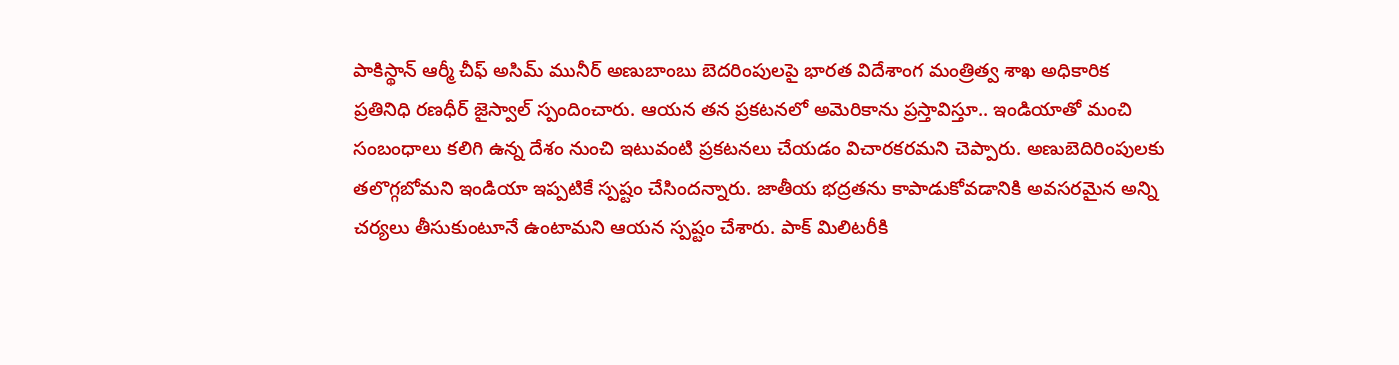పాకిస్థాన్ ఆర్మీ చీఫ్ అసిమ్ మునీర్ అణుబాంబు బెదరింపులపై భారత విదేశాంగ మంత్రిత్వ శాఖ అధికారిక ప్రతినిధి రణధీర్ జైస్వాల్ స్పందించారు. ఆయన తన ప్రకటనలో అమెరికాను ప్రస్తావిస్తూ.. ఇండియాతో మంచి సంబంధాలు కలిగి ఉన్న దేశం నుంచి ఇటువంటి ప్రకటనలు చేయడం విచారకరమని చెప్పారు. అణుబెదిరింపులకు
తలొగ్గబోమని ఇండియా ఇప్పటికే స్పష్టం చేసిందన్నారు. జాతీయ భద్రతను కాపాడుకోవడానికి అవసరమైన అన్ని చర్యలు తీసుకుంటూనే ఉంటామని ఆయన స్పష్టం చేశారు. పాక్ మిలిటరీకి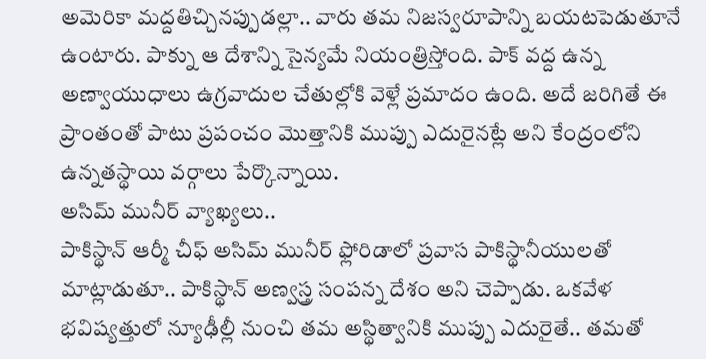అమెరికా మద్దతిచ్చినప్పుడల్లా.. వారు తమ నిజస్వరూపాన్ని బయటపెడుతూనే ఉంటారు. పాక్ను ఆ దేశాన్ని సైన్యమే నియంత్రిస్తోంది. పాక్ వద్ద ఉన్న అణ్వాయుధాలు ఉగ్రవాదుల చేతుల్లోకి వెళ్లే ప్రమాదం ఉంది. అదే జరిగితే ఈ ప్రాంతంతో పాటు ప్రపంచం మొత్తానికి ముప్పు ఎదురైనట్లే అని కేంద్రంలోని ఉన్నతస్థాయి వర్గాలు పేర్కొన్నాయి.
అసిమ్ మునీర్ వ్యాఖ్యలు..
పాకిస్థాన్ ఆర్మీ చీఫ్ అసిమ్ మునీర్ ఫ్లోరిడాలో ప్రవాస పాకిస్థానీయులతో మాట్లాడుతూ.. పాకిస్థాన్ అణ్వస్త్ర సంపన్న దేశం అని చెప్పాడు. ఒకవేళ భవిష్యత్తులో న్యూఢీల్లీ నుంచి తమ అస్థిత్వానికి ముప్పు ఎదురైతే.. తమతో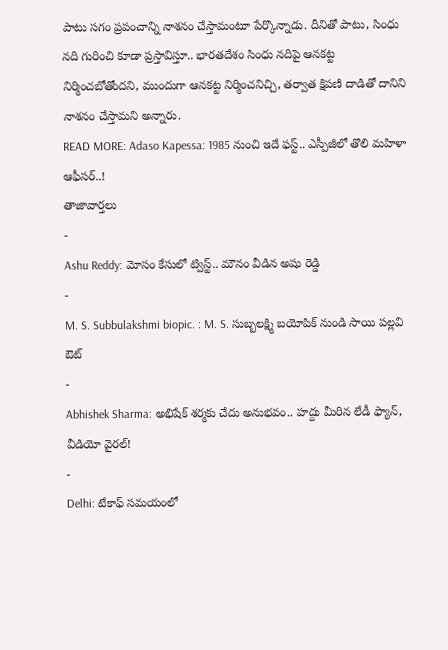పాటు సగం ప్రపంచాన్ని నాశనం చేస్తామంటూ పేర్కొన్నాడు. దీనితో పాటు, సింధు నది గురించి కూడా ప్రస్తావిస్తూ.. భారతదేశం సింధు నదిపై ఆనకట్ట నిర్మించబోతోందని, ముందుగా ఆనకట్ట నిర్మించనిచ్చి, తర్వాత క్షిపణి దాడితో దానిని నాశనం చేస్తామని అన్నారు.
READ MORE: Adaso Kapessa: 1985 నుంచి ఇదే ఫస్ట్.. ఎస్పీజీలో తొలి మహిళా ఆఫీసర్..!
తాజావార్తలు
-
Ashu Reddy: మోసం కేసులో ట్విస్ట్.. మౌనం వీడిన అషు రెడ్డి
-
M. S. Subbulakshmi biopic. : M. S. సుబ్బలక్ష్మి బయోపిక్ నుండి సాయి పల్లవి ఔట్
-
Abhishek Sharma: అభిషేక్ శర్మకు చేదు అనుభవం.. హద్దు మీరిన లేడీ ఫ్యాన్, వీడియో వైరల్!
-
Delhi: టేకాఫ్ సమయంలో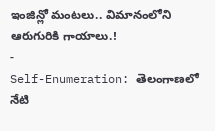ఇంజిన్లో మంటలు.. విమానంలోని ఆరుగురికి గాయాలు.!
-
Self-Enumeration: తెలంగాణలో నేటి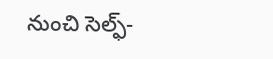నుంచి సెల్ఫ్-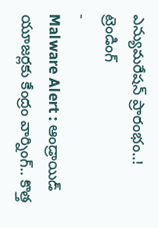ఎన్యుమరేషన్ ప్రారంభం..!
ట్రెండింగ్
-
Malware Alert : ఆండ్రాయిడ్ యూజర్లకు కేంద్రం వార్నింగ్.. కొత్త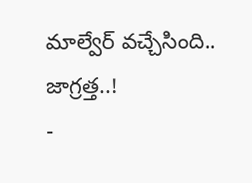మాల్వేర్ వచ్చేసింది.. జాగ్రత్త..!
-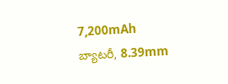7,200mAh బ్యాటరీ, 8.39mm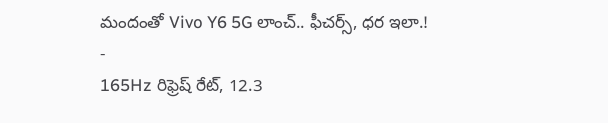మందంతో Vivo Y6 5G లాంచ్.. ఫీచర్స్, ధర ఇలా.!
-
165Hz రిఫ్రెష్ రేట్, 12.3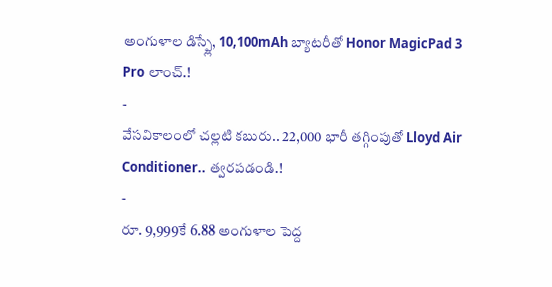అంగుళాల డిస్ప్లే, 10,100mAh బ్యాటరీతో Honor MagicPad 3 Pro లాంచ్.!
-
వేసవికాలంలో చల్లటి కబురు.. 22,000 భారీ తగ్గింపుతో Lloyd Air Conditioner.. త్వరపడండి.!
-
రూ. 9,999కే 6.88 అంగుళాల పెద్ద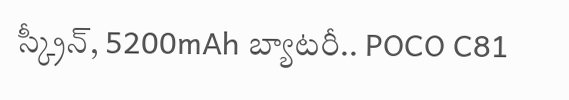స్క్రీన్, 5200mAh బ్యాటరీ.. POCO C81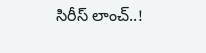సిరీస్ లాంచ్..!